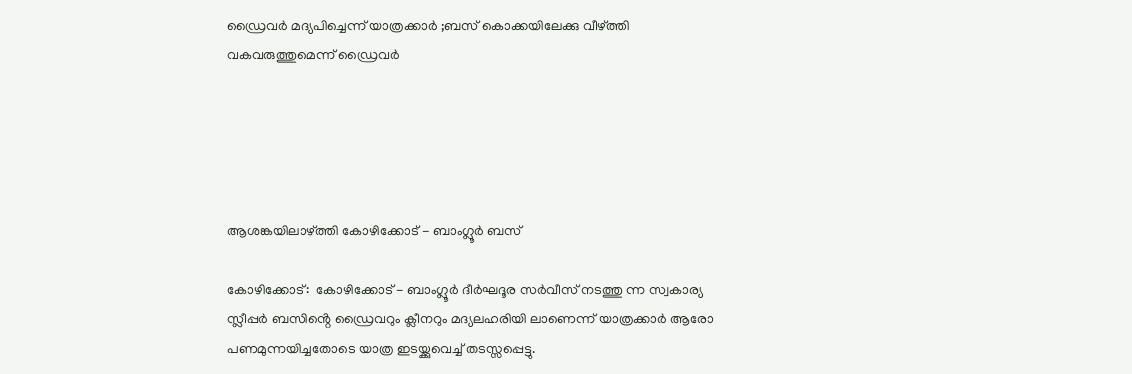ഡ്രൈവർ മദ്യപിച്ചെന്ന് യാത്രക്കാർ ;ബസ് കൊക്കയിലേക്കു വീഴ്ത്തി വകവരുത്തുമെന്ന് ഡ്രൈവർ





ആശങ്കയിലാഴ്ത്തി കോഴിക്കോട് - ബാംഗ്ലൂർ ബസ്

കോഴിക്കോട്:  കോഴിക്കോട് - ബാംഗ്ലൂർ ദീർഘദൂര സർവീസ് നടത്തു ന്ന സ്വകാര്യ സ്ലീപ്പർ ബസിൻ്റെ ഡ്രൈവറും ക്ലീനറും മദ്യലഹരിയി ലാണെന്ന് യാത്രക്കാർ ആരോ പണമുന്നയിച്ചതോടെ യാത്ര ഇടയ്ക്കുവെച്ച് തടസ്സപ്പെട്ടു.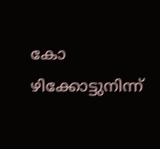കോ ഴിക്കോട്ടുനിന്ന്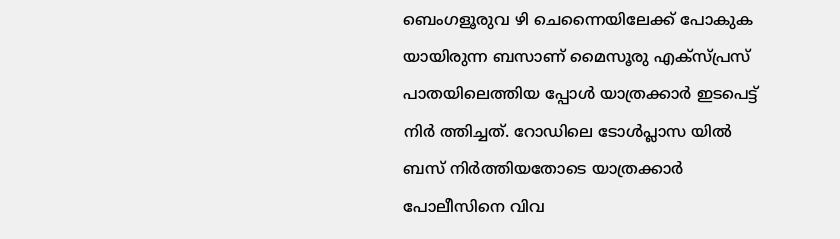ബെംഗളൂരുവ ഴി ചെന്നൈയിലേക്ക് പോകുക യായിരുന്ന ബസാണ് മൈസൂരു എക്സ്പ്രസ് പാതയിലെത്തിയ പ്പോൾ യാത്രക്കാർ ഇടപെട്ട് നിർ ത്തിച്ചത്. റോഡിലെ ടോൾപ്ലാസ യിൽ ബസ് നിർത്തിയതോടെ യാത്രക്കാർ പോലീസിനെ വിവ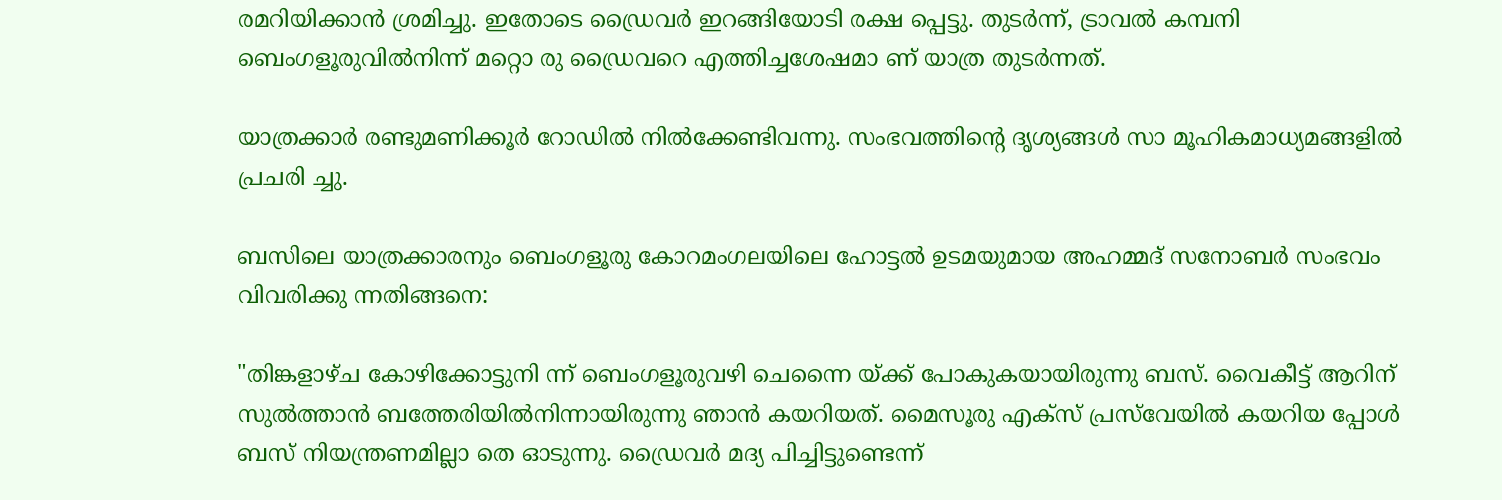രമറിയിക്കാൻ ശ്രമിച്ചു. ഇതോടെ ഡ്രൈവർ ഇറങ്ങിയോടി രക്ഷ പ്പെട്ടു. തുടർന്ന്, ട്രാവൽ കമ്പനി ബെംഗളൂരുവിൽനിന്ന് മറ്റൊ രു ഡ്രൈവറെ എത്തിച്ചശേഷമാ ണ് യാത്ര തുടർന്നത്.

യാത്രക്കാർ രണ്ടുമണിക്കൂർ റോഡിൽ നിൽക്കേണ്ടിവന്നു. സംഭവത്തിന്റെ ദൃശ്യങ്ങൾ സാ മൂഹികമാധ്യമങ്ങളിൽ പ്രചരി ച്ചു.

ബസിലെ യാത്രക്കാരനും ബെംഗളൂരു കോറമംഗലയിലെ ഹോട്ടൽ ഉടമയുമായ അഹമ്മദ് സനോബർ സംഭവം വിവരിക്കു ന്നതിങ്ങനെ:

"തിങ്കളാഴ്ച കോഴിക്കോട്ടുനി ന്ന് ബെംഗളൂരുവഴി ചെന്നൈ യ്ക്ക് പോകുകയായിരുന്നു ബസ്. വൈകീട്ട് ആറിന് സുൽത്താൻ ബത്തേരിയിൽനിന്നായിരുന്നു ഞാൻ കയറിയത്. മൈസൂരു എക്സ് പ്രസ്‌വേയിൽ കയറിയ പ്പോൾ ബസ് നിയന്ത്രണമില്ലാ തെ ഓടുന്നു. ഡ്രൈവർ മദ്യ പിച്ചിട്ടുണ്ടെന്ന്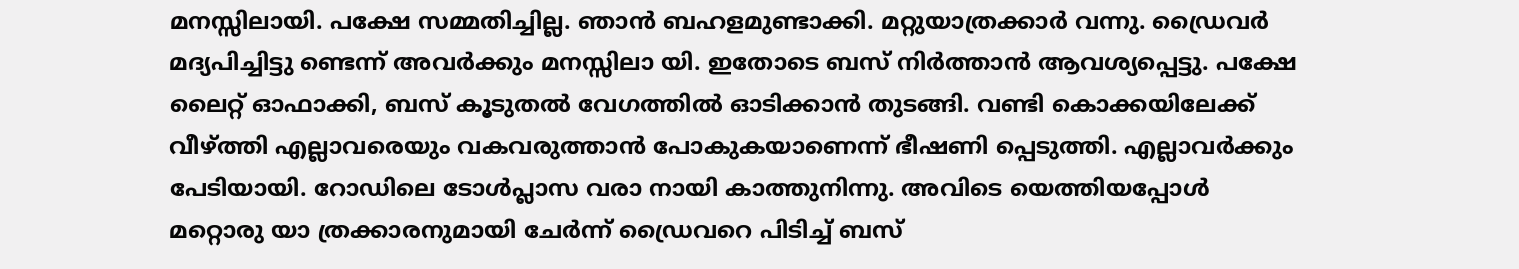മനസ്സിലായി. പക്ഷേ സമ്മതിച്ചില്ല. ഞാൻ ബഹളമുണ്ടാക്കി. മറ്റുയാത്രക്കാർ വന്നു. ഡ്രൈവർ മദ്യപിച്ചിട്ടു ണ്ടെന്ന് അവർക്കും മനസ്സിലാ യി. ഇതോടെ ബസ് നിർത്താൻ ആവശ്യപ്പെട്ടു. പക്ഷേ ലൈറ്റ് ഓഫാക്കി, ബസ് കൂടുതൽ വേഗത്തിൽ ഓടിക്കാൻ തുടങ്ങി. വണ്ടി കൊക്കയിലേക്ക് വീഴ്ത്തി എല്ലാവരെയും വകവരുത്താൻ പോകുകയാണെന്ന് ഭീഷണി പ്പെടുത്തി. എല്ലാവർക്കും പേടിയായി. റോഡിലെ ടോൾപ്ലാസ വരാ നായി കാത്തുനിന്നു. അവിടെ യെത്തിയപ്പോൾ മറ്റൊരു യാ ത്രക്കാരനുമായി ചേർന്ന് ഡ്രൈവറെ പിടിച്ച് ബസ്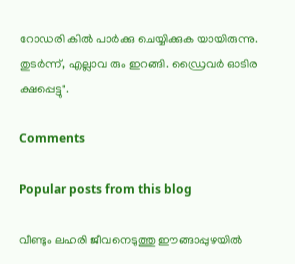റോഡരി കിൽ പാർക്കു ചെയ്യിക്കുക യായിരുന്നു. തുടർന്ന്, എല്ലാവ രും ഇറങ്ങി. ഡ്രൈവർ ഓടിര ക്ഷപ്പെട്ടു".

Comments

Popular posts from this blog

വീണ്ടും ലഹരി ജീവനെടുത്തു ഈങ്ങാപ്പുഴയിൽ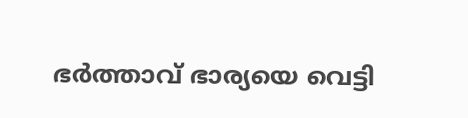ഭർത്താവ് ഭാര്യയെ വെട്ടി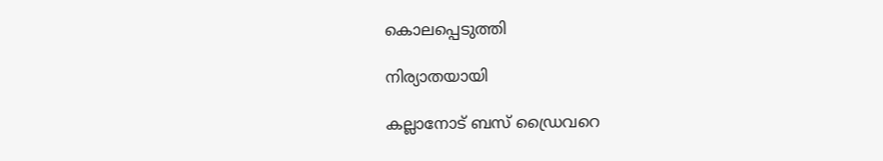കൊലപ്പെടുത്തി

നിര്യാതയായി

കല്ലാനോട് ബസ് ഡ്രൈവറെ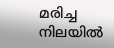മരിച്ച നിലയിൽ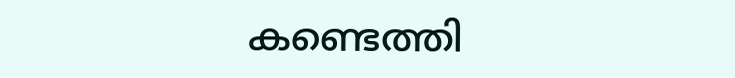കണ്ടെത്തി